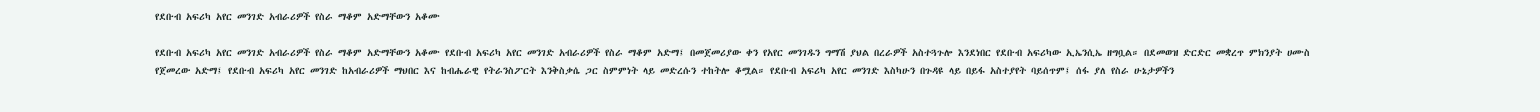የደቡብ አፍሪካ አየር መንገድ አብራሪዎች የስራ ማቆም አድማቸውን አቆሙ

የደቡብ አፍሪካ አየር መንገድ አብራሪዎች የስራ ማቆም አድማቸውን አቆሙ የደቡብ አፍሪካ አየር መንገድ አብራሪዎች የስራ ማቆም አድማ፤ በመጀመሪያው ቀን የአየር መንገዱን ግማሽ ያህል በረራዎች አስተጓጉሎ እንደነበር የደቡብ አፍሪካው ኢኤንሲኤ ዘግቧል። በደመወዝ ድርድር መቋረጥ ምክንያት ሀሙስ የጀመረው አድማ፤ የደቡብ አፍሪካ አየር መንገድ ከአብራሪዎች ማህበር እና ከብሔራዊ የትራንስፖርት እንቅስቃሴ ጋር ስምምነት ላይ መድረሱን ተከትሎ ቆሟል። የደቡብ አፍሪካ አየር መንገድ እስካሁን በጉዳዩ ላይ በይፋ አስተያየት ባይሰጥም፤ ሰፋ ያለ የስራ ሁኔታዎችን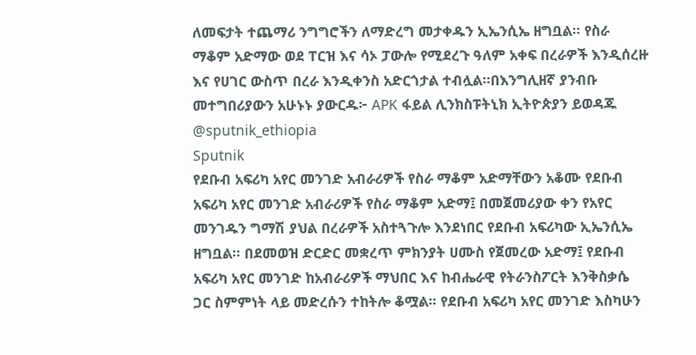ለመፍታት ተጨማሪ ንግግሮችን ለማድረግ መታቀዱን ኢኤንሲኤ ዘግቧል። የስራ ማቆም አድማው ወደ ፐርዝ እና ሳኦ ፓውሎ የሚደረጉ ዓለም አቀፍ በረራዎች እንዲሰረዙ እና የሀገር ውስጥ በረራ እንዲቀንስ አድርጎታል ተብሏል።በእንግሊዘኛ ያንብቡ መተግበሪያውን አሁኑኑ ያውርዱ፦ APK ፋይል ሊንክስፑትኒክ ኢትዮጵያን ይወዳጁ @sputnik_ethiopia
Sputnik
የደቡብ አፍሪካ አየር መንገድ አብራሪዎች የስራ ማቆም አድማቸውን አቆሙ የደቡብ አፍሪካ አየር መንገድ አብራሪዎች የስራ ማቆም አድማ፤ በመጀመሪያው ቀን የአየር መንገዱን ግማሽ ያህል በረራዎች አስተጓጉሎ እንደነበር የደቡብ አፍሪካው ኢኤንሲኤ ዘግቧል። በደመወዝ ድርድር መቋረጥ ምክንያት ሀሙስ የጀመረው አድማ፤ የደቡብ አፍሪካ አየር መንገድ ከአብራሪዎች ማህበር እና ከብሔራዊ የትራንስፖርት እንቅስቃሴ ጋር ስምምነት ላይ መድረሱን ተከትሎ ቆሟል። የደቡብ አፍሪካ አየር መንገድ እስካሁን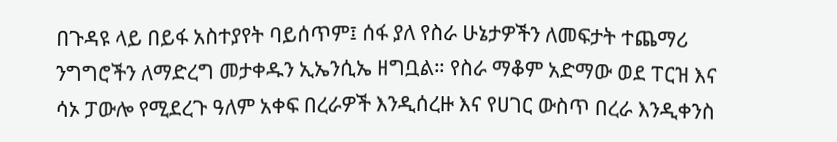በጉዳዩ ላይ በይፋ አስተያየት ባይሰጥም፤ ሰፋ ያለ የስራ ሁኔታዎችን ለመፍታት ተጨማሪ ንግግሮችን ለማድረግ መታቀዱን ኢኤንሲኤ ዘግቧል። የስራ ማቆም አድማው ወደ ፐርዝ እና ሳኦ ፓውሎ የሚደረጉ ዓለም አቀፍ በረራዎች እንዲሰረዙ እና የሀገር ውስጥ በረራ እንዲቀንስ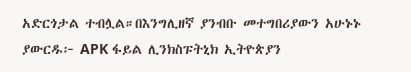አድርጎታል ተብሏል።በእንግሊዘኛ ያንብቡ መተግበሪያውን አሁኑኑ ያውርዱ፦ APK ፋይል ሊንክስፑትኒክ ኢትዮጵያን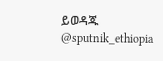ይወዳጁ @sputnik_ethiopia